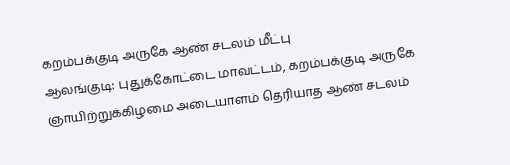கறம்பக்குடி அருகே ஆண் சடலம் மீட்பு
ஆலங்குடி: புதுக்கோட்டை மாவட்டம், கறம்பக்குடி அருகே ஞாயிற்றுக்கிழமை அடையாளம் தெரியாத ஆண் சடலம்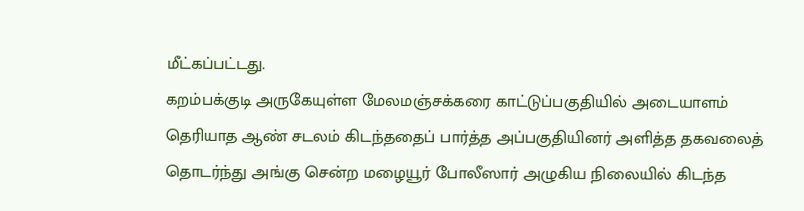மீட்கப்பட்டது.
கறம்பக்குடி அருகேயுள்ள மேலமஞ்சக்கரை காட்டுப்பகுதியில் அடையாளம் தெரியாத ஆண் சடலம் கிடந்ததைப் பார்த்த அப்பகுதியினர் அளித்த தகவலைத் தொடர்ந்து அங்கு சென்ற மழையூர் போலீஸார் அழுகிய நிலையில் கிடந்த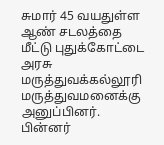சுமார் 45 வயதுள்ள ஆண் சடலத்தை மீட்டு புதுக்கோட்டை அரசு மருத்துவக்கல்லூரி மருத்துவமனைக்கு அனுப்பினர். பின்னர்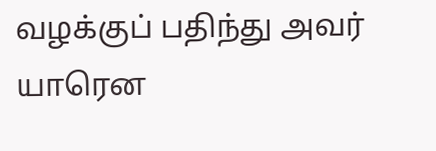வழக்குப் பதிந்து அவர் யாரென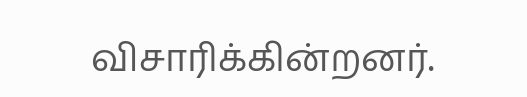விசாரிக்கின்றனர்.